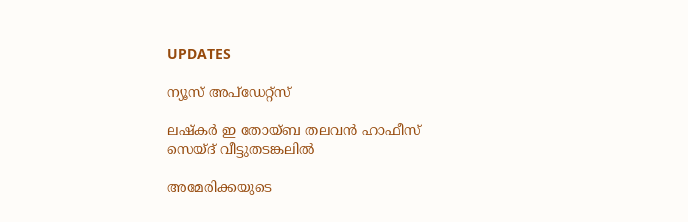UPDATES

ന്യൂസ് അപ്ഡേറ്റ്സ്

ലഷ്‌കര്‍ ഇ തോയ്ബ തലവന്‍ ഹാഫീസ് സെയ്ദ് വീട്ടുതടങ്കലില്‍

അമേരിക്കയുടെ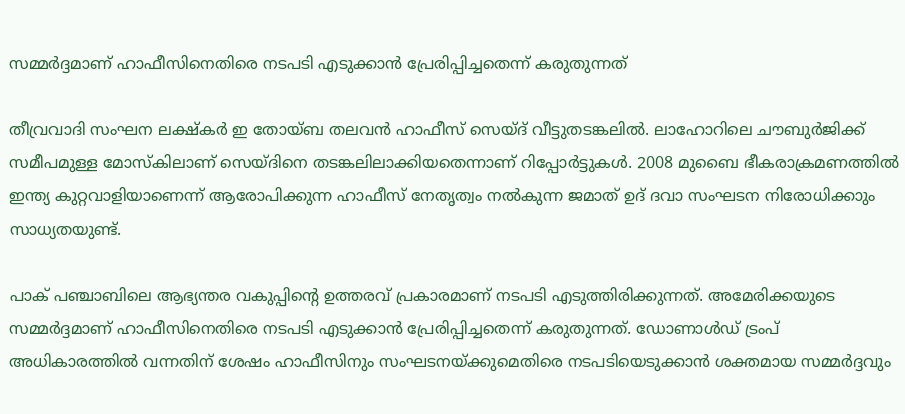സമ്മര്‍ദ്ദമാണ് ഹാഫീസിനെതിരെ നടപടി എടുക്കാന്‍ പ്രേരിപ്പിച്ചതെന്ന് കരുതുന്നത്

തീവ്രവാദി സംഘന ലക്ഷ്‌കര്‍ ഇ തോയ്ബ തലവന്‍ ഹാഫീസ് സെയ്ദ് വീട്ടുതടങ്കലില്‍. ലാഹോറിലെ ചൗബുര്‍ജിക്ക് സമീപമുള്ള മോസ്‌കിലാണ് സെയ്ദിനെ തടങ്കലിലാക്കിയതെന്നാണ് റിപ്പോര്‍ട്ടുകള്‍. 2008 മുബൈ ഭീകരാക്രമണത്തില്‍ ഇന്ത്യ കുറ്റവാളിയാണെന്ന് ആരോപിക്കുന്ന ഹാഫീസ് നേതൃത്വം നല്‍കുന്ന ജമാത് ഉദ് ദവാ സംഘടന നിരോധിക്കാും സാധ്യതയുണ്ട്.

പാക് പഞ്ചാബിലെ ആഭ്യന്തര വകുപ്പിന്റെ ഉത്തരവ് പ്രകാരമാണ് നടപടി എടുത്തിരിക്കുന്നത്. അമേരിക്കയുടെ സമ്മര്‍ദ്ദമാണ് ഹാഫീസിനെതിരെ നടപടി എടുക്കാന്‍ പ്രേരിപ്പിച്ചതെന്ന് കരുതുന്നത്. ഡോണാള്‍ഡ് ട്രംപ് അധികാരത്തില്‍ വന്നതിന് ശേഷം ഹാഫീസിനും സംഘടനയ്ക്കുമെതിരെ നടപടിയെടുക്കാന്‍ ശക്തമായ സമ്മര്‍ദ്ദവും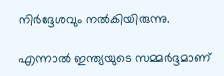നിര്‍ദ്ദേശവും നല്‍കിയിരുന്നു.

എന്നാല്‍ ഇന്ത്യയുടെ സമ്മര്‍ദ്ദമാണ്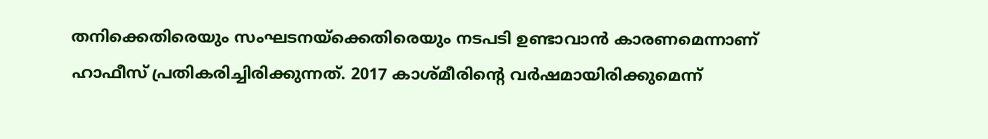തനിക്കെതിരെയും സംഘടനയ്‌ക്കെതിരെയും നടപടി ഉണ്ടാവാന്‍ കാരണമെന്നാണ് ഹാഫീസ് പ്രതികരിച്ചിരിക്കുന്നത്. 2017 കാശ്മീരിന്റെ വര്‍ഷമായിരിക്കുമെന്ന്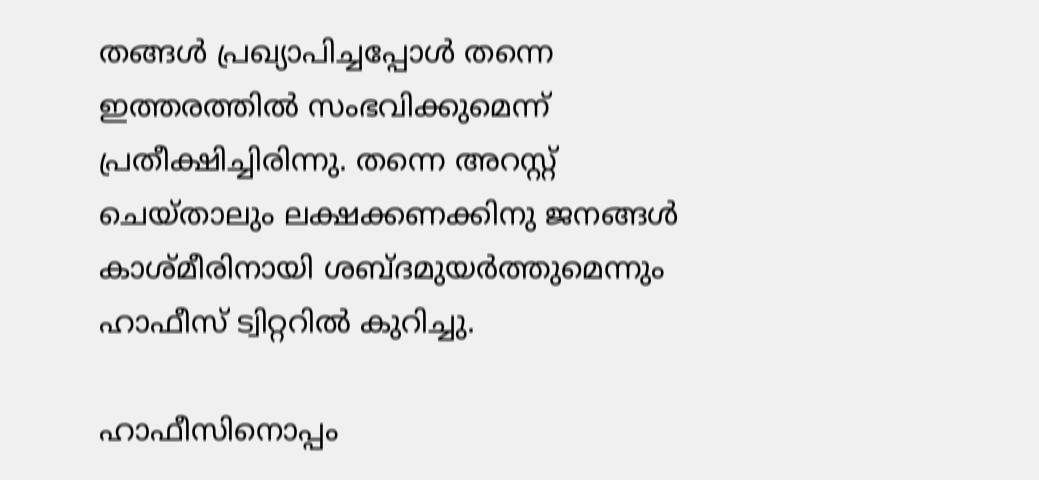തങ്ങള്‍ പ്രഖ്യാപിച്ചപ്പോള്‍ തന്നെ ഇത്തരത്തില്‍ സംഭവിക്കുമെന്ന് പ്രതീക്ഷിച്ചിരിന്നു. തന്നെ അറസ്റ്റ് ചെയ്താലും ലക്ഷക്കണക്കിനു ജനങ്ങള്‍ കാശ്മീരിനായി ശബ്ദമുയര്‍ത്തുമെന്നും ഹാഫീസ് ട്വിറ്ററില്‍ കുറിച്ചു.

ഹാഫീസിനൊപ്പം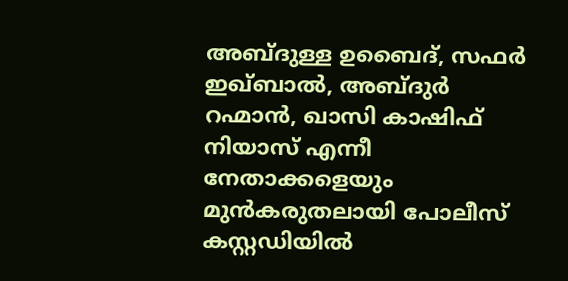അബ്ദുള്ള ഉബൈദ്, സഫര്‍ ഇഖ്ബാല്‍, അബ്ദുര്‍ റഹ്മാന്‍, ഖാസി കാഷിഫ് നിയാസ് എന്നീ നേതാക്കളെയും മുന്‍കരുതലായി പോലീസ് കസ്റ്റഡിയില്‍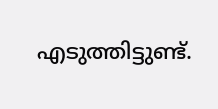എടുത്തിട്ടുണ്ട്.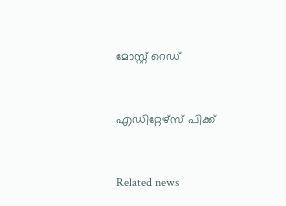മോസ്റ്റ് റെഡ്


എഡിറ്റേഴ്സ് പിക്ക്


Related news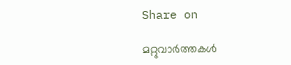Share on

മറ്റുവാര്‍ത്തകള്‍